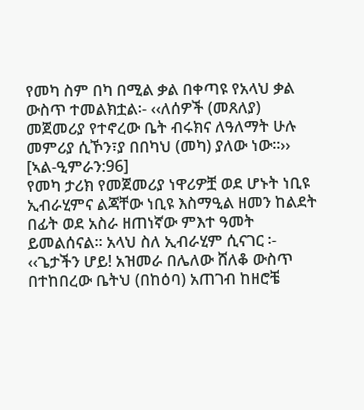የመካ ስም በካ በሚል ቃል በቀጣዩ የአላህ ቃል ውስጥ ተመልክቷል፡- ‹‹ለሰዎች (መጸለያ) መጀመሪያ የተኖረው ቤት ብሩክና ለዓለማት ሁሉ መምሪያ ሲኾን፣ያ በበካህ (መካ) ያለው ነው፡፡›› [ኣል-ዒምራን:96]
የመካ ታሪክ የመጀመሪያ ነዋሪዎቿ ወደ ሆኑት ነቢዩ ኢብራሂምና ልጃቸው ነቢዩ እስማዒል ዘመን ከልደት በፊት ወደ አስራ ዘጠነኛው ምእተ ዓመት ይመልሰናል፡፡ አላህ ስለ ኢብራሂም ሲናገር ፡- ‹‹ጌታችን ሆይ! አዝመራ በሌለው ሸለቆ ውስጥ በተከበረው ቤትህ (በከዕባ) አጠገብ ከዘሮቼ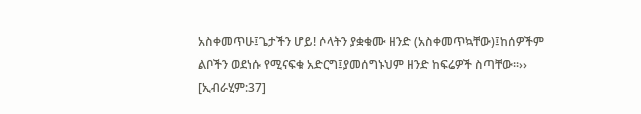አስቀመጥሁ፤ጌታችን ሆይ! ሶላትን ያቋቁሙ ዘንድ (አስቀመጥኳቸው)፤ከሰዎችም ልቦችን ወደነሱ የሚናፍቁ አድርግ፤ያመሰግኑህም ዘንድ ከፍሬዎች ስጣቸው፡፡›› [ኢብራሂም:37]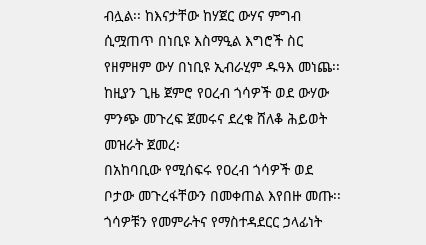ብሏል፡፡ ከእናታቸው ከሃጀር ውሃና ምግብ ሲሟጠጥ በነቢዩ እስማዒል እግሮች ስር የዘምዘም ውሃ በነቢዩ ኢብራሂም ዱዓእ መነጨ፡፡
ከዚያን ጊዜ ጀምሮ የዐረብ ጎሳዎች ወደ ውሃው ምንጭ መጉረፍ ጀመሩና ደረቁ ሸለቆ ሕይወት መዝራት ጀመረ፡
በአከባቢው የሚሰፍሩ የዐረብ ጎሳዎች ወደ ቦታው መጉረፋቸውን በመቀጠል እየበዙ መጡ፡፡ ጎሳዎቹን የመምራትና የማስተዳደርር ኃላፊነት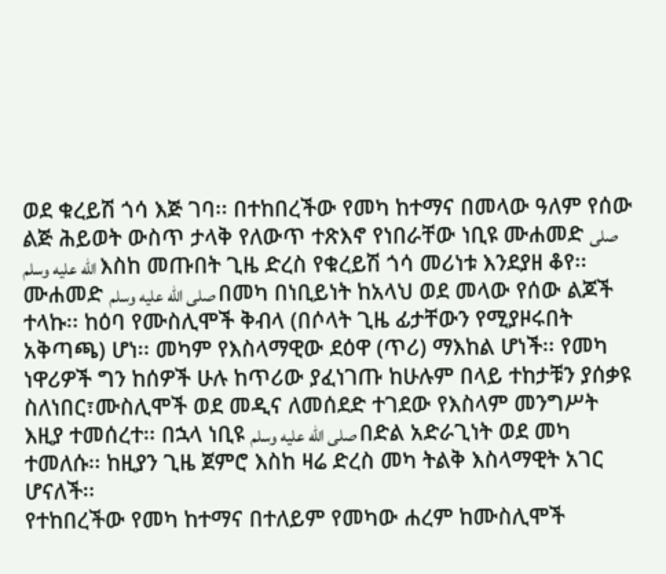ወደ ቁረይሽ ጎሳ እጅ ገባ፡፡ በተከበረችው የመካ ከተማና በመላው ዓለም የሰው ልጅ ሕይወት ውስጥ ታላቅ የለውጥ ተጽእኖ የነበራቸው ነቢዩ ሙሐመድ صلى الله عليه وسلم እስከ መጡበት ጊዜ ድረስ የቁረይሽ ጎሳ መሪነቱ እንደያዘ ቆየ፡፡
ሙሐመድ صلى الله عليه وسلم በመካ በነቢይነት ከአላህ ወደ መላው የሰው ልጆች ተላኩ፡፡ ከዕባ የሙስሊሞች ቅብላ (በሶላት ጊዜ ፊታቸውን የሚያዞሩበት አቅጣጫ) ሆነ፡፡ መካም የእስላማዊው ደዕዋ (ጥሪ) ማእከል ሆነች፡፡ የመካ ነዋሪዎች ግን ከሰዎች ሁሉ ከጥሪው ያፈነገጡ ከሁሉም በላይ ተከታቹን ያሰቃዩ ስለነበር፣ሙስሊሞች ወደ መዲና ለመሰደድ ተገደው የእስላም መንግሥት እዚያ ተመሰረተ፡፡ በኋላ ነቢዩ صلى الله عليه وسلم በድል አድራጊነት ወደ መካ ተመለሱ፡፡ ከዚያን ጊዜ ጀምሮ እስከ ዛሬ ድረስ መካ ትልቅ እስላማዊት አገር ሆናለች፡፡
የተከበረችው የመካ ከተማና በተለይም የመካው ሐረም ከሙስሊሞች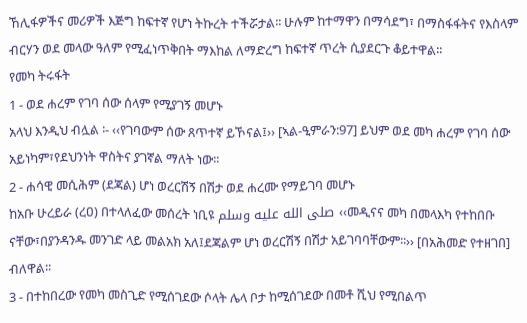ኸሊፋዎችና መሪዎች እጅግ ከፍተኛ የሆነ ትኩረት ተችሯታል፡፡ ሁሉም ከተማዋን በማሳደግ፣ በማስፋፋትና የእስላም ብርሃን ወደ መላው ዓለም የሚፈነጥቅበት ማእከል ለማድረግ ከፍተኛ ጥረት ሲያደርጉ ቆይተዋል፡፡
የመካ ትሩፋት
1 - ወደ ሐረም የገባ ሰው ሰላም የሚያገኝ መሆኑ
አላህ እንዲህ ብሏል ፡- ‹‹የገባውም ሰው ጸጥተኛ ይኾናል፤›› [ኣል-ዒምራን:97] ይህም ወደ መካ ሐረም የገባ ሰው አይነካም፣የደህንነት ዋስትና ያገኛል ማለት ነው፡፡
2 - ሐሳዊ መሲሕም (ደጃል) ሆነ ወረርሽኝ በሽታ ወደ ሐረሙ የማይገባ መሆኑ
ከአቡ ሁረይራ (ረዐ) በተላለፈው መሰረት ነቢዩ صلى الله عليه وسلم ‹‹መዲናና መካ በመላእካ የተከበቡ ናቸው፣በያንዳንዱ መንገድ ላይ መልአክ አለ፤ደጃልም ሆነ ወረርሽኝ በሽታ አይገባባቸውም፡፡›› [በአሕመድ የተዘገበ] ብለዋል፡፡
3 - በተከበረው የመካ መስጊድ የሚሰገደው ሶላት ሌላ ቦታ ከሚሰገደው በመቶ ሺህ የሚበልጥ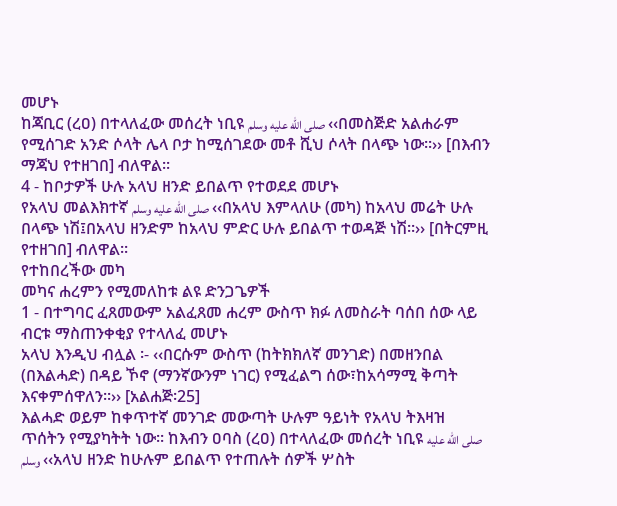መሆኑ
ከጃቢር (ረዐ) በተላለፈው መሰረት ነቢዩ صلى الله عليه وسلم ‹‹በመስጅድ አልሐራም የሚሰገድ አንድ ሶላት ሌላ ቦታ ከሚሰገደው መቶ ሺህ ሶላት በላጭ ነው፡፡›› [በእብን ማጃህ የተዘገበ] ብለዋል፡፡
4 - ከቦታዎች ሁሉ አላህ ዘንድ ይበልጥ የተወደደ መሆኑ
የአላህ መልእክተኛ صلى الله عليه وسلم ‹‹በአላህ እምላለሁ (መካ) ከአላህ መሬት ሁሉ በላጭ ነሽ፤በአላህ ዘንድም ከአላህ ምድር ሁሉ ይበልጥ ተወዳጅ ነሽ፡፡›› [በትርምዚ የተዘገበ] ብለዋል፡፡
የተከበረችው መካ
መካና ሐረምን የሚመለከቱ ልዩ ድንጋጌዎች
1 - በተግባር ፈጸመውም አልፈጸመ ሐረም ውስጥ ክፉ ለመስራት ባሰበ ሰው ላይ ብርቱ ማስጠንቀቂያ የተላለፈ መሆኑ
አላህ እንዲህ ብሏል ፡- ‹‹በርሱም ውስጥ (ከትክክለኛ መንገድ) በመዘንበል (በእልሓድ) በዳይ ኾኖ (ማንኛውንም ነገር) የሚፈልግ ሰው፣ከአሳማሚ ቅጣት እናቀምሰዋለን፡፡›› [አልሐጅ፡25]
እልሓድ ወይም ከቀጥተኛ መንገድ መውጣት ሁሉም ዓይነት የአላህ ትእዛዝ ጥሰትን የሚያካትት ነው፡፡ ከእብን ዐባስ (ረዐ) በተላለፈው መሰረት ነቢዩ صلى الله عليه وسلم ‹‹አላህ ዘንድ ከሁሉም ይበልጥ የተጠሉት ሰዎች ሦስት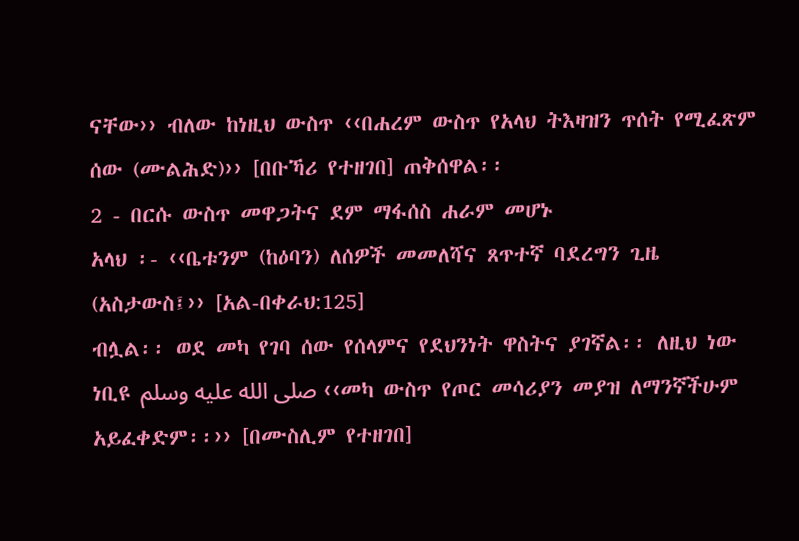ናቸው›› ብለው ከነዚህ ውስጥ ‹‹በሐረም ውስጥ የአላህ ትእዛዝን ጥሰት የሚፈጽም ሰው (ሙልሕድ)›› [በቡኻሪ የተዘገበ] ጠቅሰዋል፡፡
2 - በርሱ ውስጥ መዋጋትና ደም ማፋሰስ ሐራም መሆኑ
አላህ ፡- ‹‹ቤቱንም (ከዕባን) ለሰዎች መመለሻና ጸጥተኛ ባደረግን ጊዜ (አስታውስ፤›› [አል-በቀራህ:125]
ብሏል፡፡ ወደ መካ የገባ ሰው የሰላምና የደህንነት ዋስትና ያገኛል፡፡ ለዚህ ነው ነቢዩ صلى الله عليه وسلم ‹‹መካ ውስጥ የጦር መሳሪያን መያዝ ለማንኛችሁም አይፈቀድም፡፡›› [በሙስሊም የተዘገበ]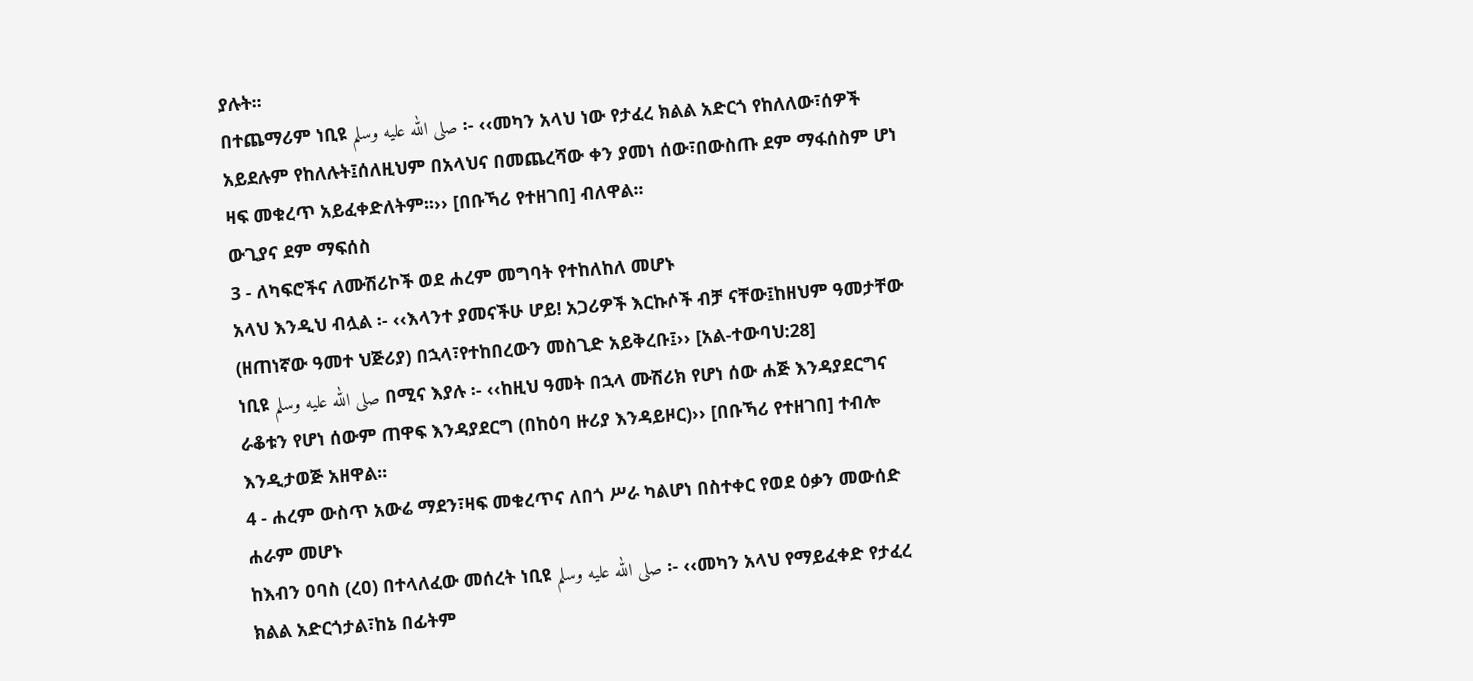ያሉት፡፡
በተጨማሪም ነቢዩ صلى الله عليه وسلم ፡- ‹‹መካን አላህ ነው የታፈረ ክልል አድርጎ የከለለው፣ሰዎች አይደሉም የከለሉት፤ሰለዚህም በአላህና በመጨረሻው ቀን ያመነ ሰው፣በውስጡ ደም ማፋሰስም ሆነ ዛፍ መቁረጥ አይፈቀድለትም፡፡›› [በቡኻሪ የተዘገበ] ብለዋል፡፡
ውጊያና ደም ማፍሰስ
3 - ለካፍሮችና ለሙሽሪኮች ወደ ሐረም መግባት የተከለከለ መሆኑ
አላህ እንዲህ ብሏል ፡- ‹‹እላንተ ያመናችሁ ሆይ! አጋሪዎች እርኩሶች ብቻ ናቸው፤ከዘህም ዓመታቸው (ዘጠነኛው ዓመተ ህጅሪያ) በኋላ፣የተከበረውን መስጊድ አይቅረቡ፤›› [አል-ተውባህ:28]
ነቢዩ صلى الله عليه وسلم በሚና እያሉ ፡- ‹‹ከዚህ ዓመት በኋላ ሙሽሪክ የሆነ ሰው ሐጅ እንዳያደርግና ራቆቱን የሆነ ሰውም ጠዋፍ እንዳያደርግ (በከዕባ ዙሪያ እንዳይዞር)›› [በቡኻሪ የተዘገበ] ተብሎ እንዲታወጅ አዘዋል፡፡
4 - ሐረም ውስጥ አውሬ ማደን፣ዛፍ መቁረጥና ለበጎ ሥራ ካልሆነ በስተቀር የወደ ዕቃን መውሰድ ሐራም መሆኑ
ከእብን ዐባስ (ረዐ) በተላለፈው መሰረት ነቢዩ صلى الله عليه وسلم ፡- ‹‹መካን አላህ የማይፈቀድ የታፈረ ክልል አድርጎታል፣ከኔ በፊትም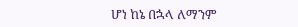ሆነ ከኔ በኋላ ለማንም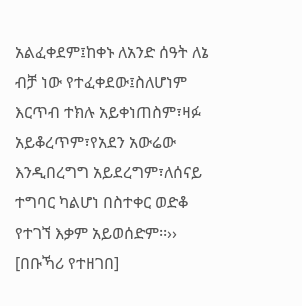አልፈቀደም፤ከቀኑ ለአንድ ሰዓት ለኔ ብቻ ነው የተፈቀደው፤ስለሆነም እርጥብ ተክሉ አይቀነጠስም፣ዛፉ አይቆረጥም፣የአደን አውሬው እንዲበረግግ አይደረግም፣ለሰናይ ተግባር ካልሆነ በስተቀር ወድቆ የተገኘ እቃም አይወሰድም፡፡›› [በቡኻሪ የተዘገበ]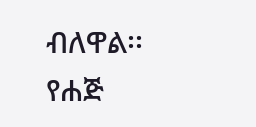ብለዋል፡፡
የሐጅ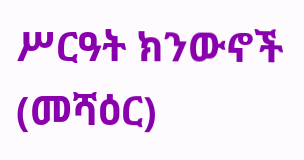ሥርዓት ክንውኖች (መሻዕር)